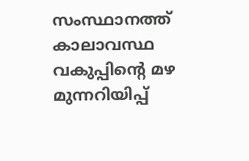സംസ്ഥാനത്ത് കാലാവസ്ഥ വകുപ്പിന്റെ മഴ മുന്നറിയിപ്പ്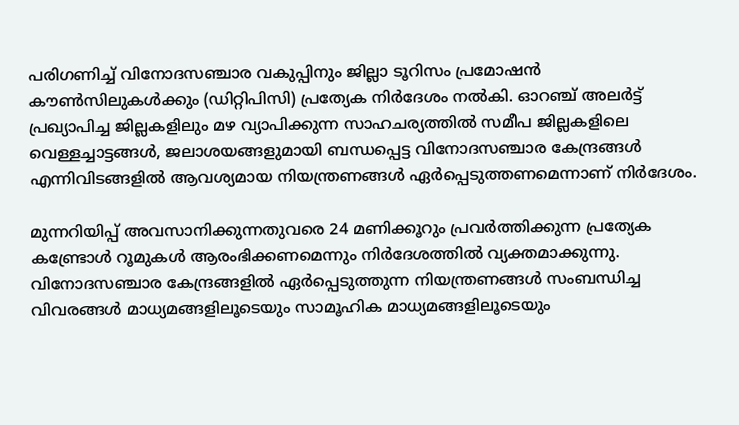പരിഗണിച്ച് വിനോദസഞ്ചാര വകുപ്പിനും ജില്ലാ ടൂറിസം പ്രമോഷൻ കൗൺസിലുകൾക്കും (ഡിറ്റിപിസി) പ്രത്യേക നിർദേശം നൽകി. ഓറഞ്ച് അലർട്ട് പ്രഖ്യാപിച്ച ജില്ലകളിലും മഴ വ്യാപിക്കുന്ന സാഹചര്യത്തിൽ സമീപ ജില്ലകളിലെ വെള്ളച്ചാട്ടങ്ങൾ, ജലാശയങ്ങളുമായി ബന്ധപ്പെട്ട വിനോദസഞ്ചാര കേന്ദ്രങ്ങൾ എന്നിവിടങ്ങളിൽ ആവശ്യമായ നിയന്ത്രണങ്ങൾ ഏർപ്പെടുത്തണമെന്നാണ് നിർദേശം.

മുന്നറിയിപ്പ് അവസാനിക്കുന്നതുവരെ 24 മണിക്കൂറും പ്രവർത്തിക്കുന്ന പ്രത്യേക കണ്ട്രോൾ റൂമുകൾ ആരംഭിക്കണമെന്നും നിർദേശത്തിൽ വ്യക്തമാക്കുന്നു. വിനോദസഞ്ചാര കേന്ദ്രങ്ങളിൽ ഏർപ്പെടുത്തുന്ന നിയന്ത്രണങ്ങൾ സംബന്ധിച്ച വിവരങ്ങൾ മാധ്യമങ്ങളിലൂടെയും സാമൂഹിക മാധ്യമങ്ങളിലൂടെയും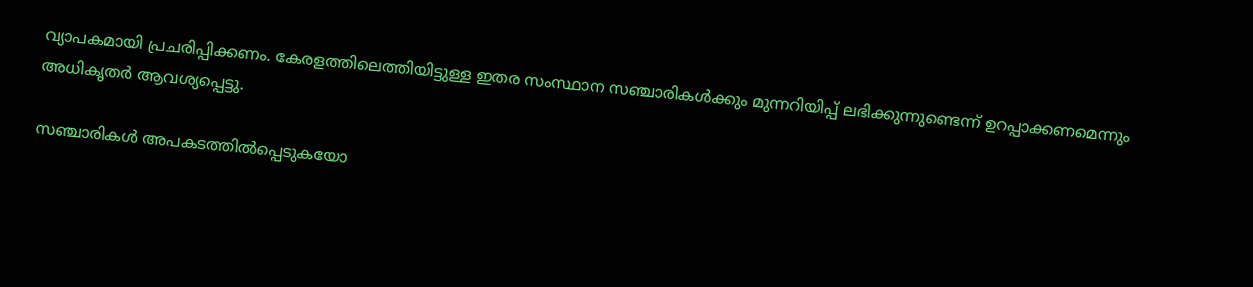വ്യാപകമായി പ്രചരിപ്പിക്കണം. കേരളത്തിലെത്തിയിട്ടുള്ള ഇതര സംസ്ഥാന സഞ്ചാരികൾക്കും മുന്നറിയിപ്പ് ലഭിക്കുന്നുണ്ടെന്ന് ഉറപ്പാക്കണമെന്നും അധികൃതർ ആവശ്യപ്പെട്ടു.

സഞ്ചാരികൾ അപകടത്തിൽപ്പെടുകയോ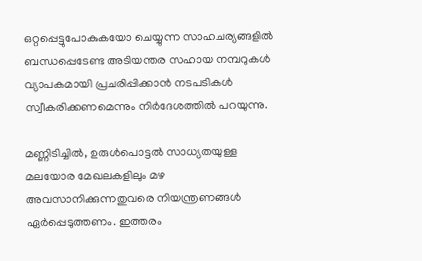ഒറ്റപ്പെട്ടുപോകുകയോ ചെയ്യുന്ന സാഹചര്യങ്ങളിൽ ബന്ധപ്പെടേണ്ട അടിയന്തര സഹായ നമ്പറുകൾ വ്യാപകമായി പ്രചരിപ്പിക്കാൻ നടപടികൾ സ്വീകരിക്കണമെന്നും നിർദേശത്തിൽ പറയുന്നു.

മണ്ണിടിച്ചിൽ, ഉരുൾപൊട്ടൽ സാധ്യതയുള്ള മലയോര മേഖലകളിലും മഴ അവസാനിക്കുന്നതുവരെ നിയന്ത്രണങ്ങൾ ഏർപ്പെടുത്തണം. ഇത്തരം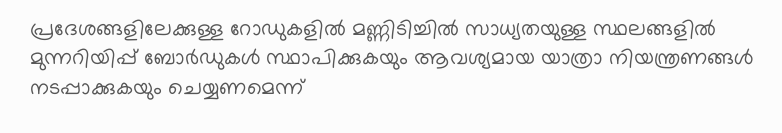പ്രദേശങ്ങളിലേക്കുള്ള റോഡുകളിൽ മണ്ണിടിച്ചിൽ സാധ്യതയുള്ള സ്ഥലങ്ങളിൽ മുന്നറിയിപ്പ് ബോർഡുകൾ സ്ഥാപിക്കുകയും ആവശ്യമായ യാത്രാ നിയന്ത്രണങ്ങൾ നടപ്പാക്കുകയും ചെയ്യണമെന്ന്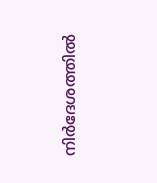നിർദേശത്തിൽ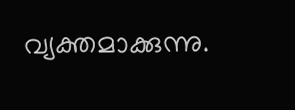വ്യക്തമാക്കുന്നു.